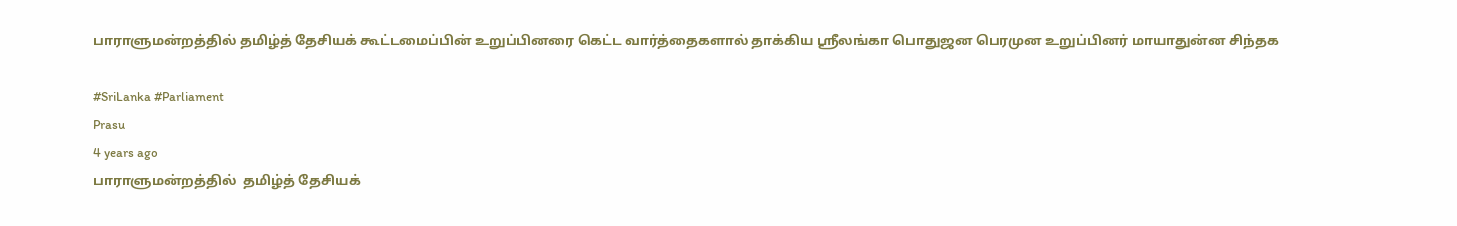பாராளுமன்றத்தில் தமிழ்த் தேசியக் கூட்டமைப்பின் உறுப்பினரை கெட்ட வார்த்தைகளால் தாக்கிய ஸ்ரீலங்கா பொதுஜன பெரமுன உறுப்பினர் மாயாதுன்ன சிந்தக

#SriLanka #Parliament
Prasu
4 years ago
பாராளுமன்றத்தில்  தமிழ்த் தேசியக்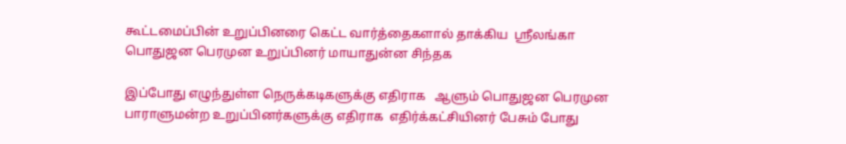கூட்டமைப்பின் உறுப்பினரை கெட்ட வார்த்தைகளால் தாக்கிய  ஸ்ரீலங்கா பொதுஜன பெரமுன உறுப்பினர் மாயாதுன்ன சிந்தக

இப்போது எழுந்துள்ள நெருக்கடிகளுக்கு எதிராக   ஆளும் பொதுஜன பெரமுன பாராளுமன்ற உறுப்பினர்களுக்கு எதிராக  எதிர்க்கட்சியினர் பேசும் போது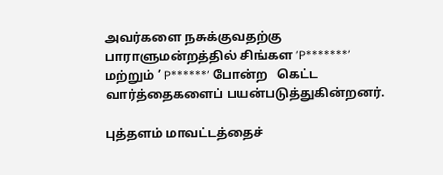அவர்களை நசுக்குவதற்கு பாராளுமன்றத்தில் சிங்கள ’P*******’ மற்றும் ’ P******’ போன்ற   கெட்ட வார்த்தைகளைப் பயன்படுத்துகின்றனர்.

புத்தளம் மாவட்டத்தைச்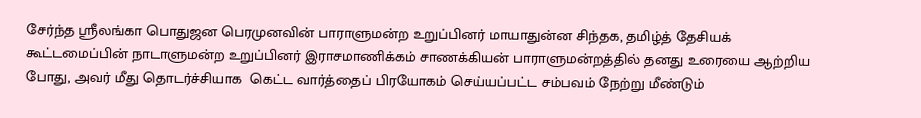சேர்ந்த ஸ்ரீலங்கா பொதுஜன பெரமுனவின் பாராளுமன்ற உறுப்பினர் மாயாதுன்ன சிந்தக, தமிழ்த் தேசியக் கூட்டமைப்பின் நாடாளுமன்ற உறுப்பினர் இராசமாணிக்கம் சாணக்கியன் பாராளுமன்றத்தில் தனது உரையை ஆற்றிய போது, அவர் மீது தொடர்ச்சியாக  கெட்ட வார்த்தைப் பிரயோகம் செய்யப்பட்ட சம்பவம் நேற்று மீண்டும்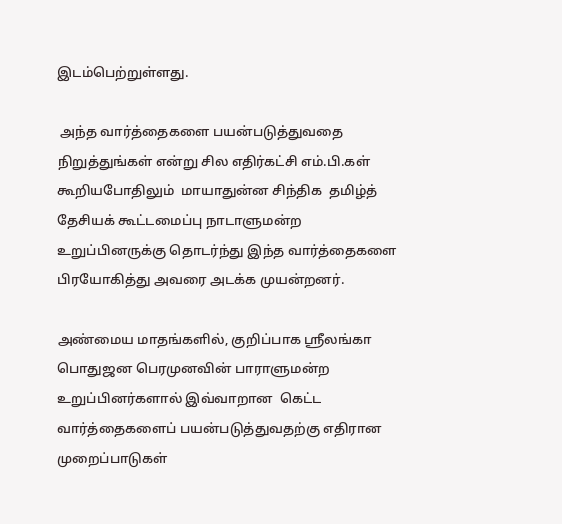இடம்பெற்றுள்ளது.

 அந்த வார்த்தைகளை பயன்படுத்துவதை நிறுத்துங்கள் என்று சில எதிர்கட்சி எம்.பி.கள் கூறியபோதிலும்  மாயாதுன்ன சிந்திக  தமிழ்த் தேசியக் கூட்டமைப்பு நாடாளுமன்ற உறுப்பினருக்கு தொடர்ந்து இந்த வார்த்தைகளை பிரயோகித்து அவரை அடக்க முயன்றனர்.

அண்மைய மாதங்களில், குறிப்பாக ஸ்ரீலங்கா பொதுஜன பெரமுனவின் பாராளுமன்ற உறுப்பினர்களால் இவ்வாறான  கெட்ட வார்த்தைகளைப் பயன்படுத்துவதற்கு எதிரான முறைப்பாடுகள்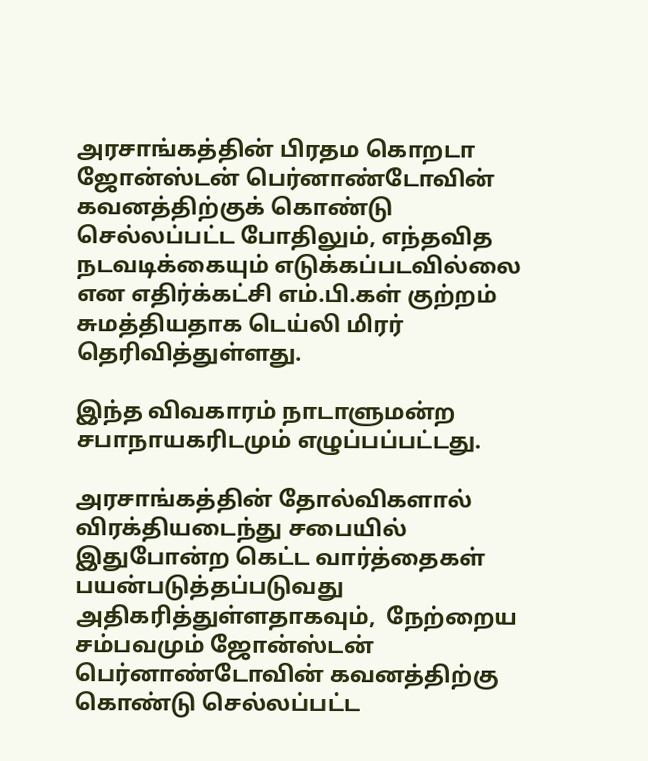அரசாங்கத்தின் பிரதம கொறடா ஜோன்ஸ்டன் பெர்னாண்டோவின் கவனத்திற்குக் கொண்டு செல்லப்பட்ட போதிலும், எந்தவித நடவடிக்கையும் எடுக்கப்படவில்லை என எதிர்க்கட்சி எம்.பி.கள் குற்றம் சுமத்தியதாக டெய்லி மிரர் தெரிவித்துள்ளது.

இந்த விவகாரம் நாடாளுமன்ற சபாநாயகரிடமும் எழுப்பப்பட்டது.

அரசாங்கத்தின் தோல்விகளால் விரக்தியடைந்து சபையில் இதுபோன்ற கெட்ட வார்த்தைகள் பயன்படுத்தப்படுவது அதிகரித்துள்ளதாகவும்,  நேற்றைய சம்பவமும் ஜோன்ஸ்டன் பெர்னாண்டோவின் கவனத்திற்கு கொண்டு செல்லப்பட்ட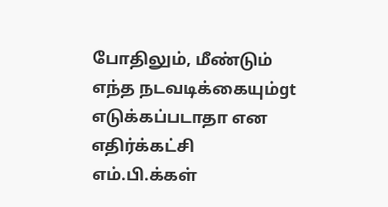போதிலும், மீண்டும் எந்த நடவடிக்கையும்gt எடுக்கப்படாதா என எதிர்க்கட்சி எம்.பி.க்கள்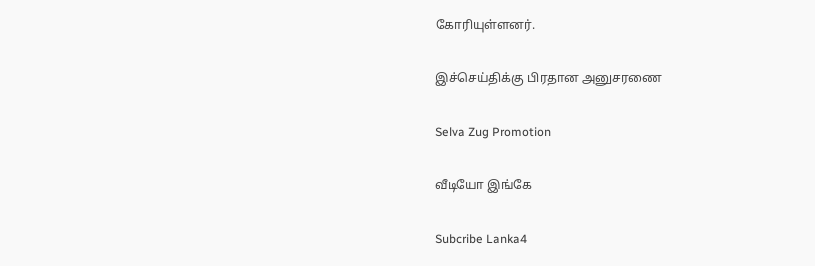கோரியுள்ளனர்.

இச்செய்திக்கு பிரதான அனுசரணை

Selva Zug Promotion

வீடியோ இங்கே

Subcribe Lanka4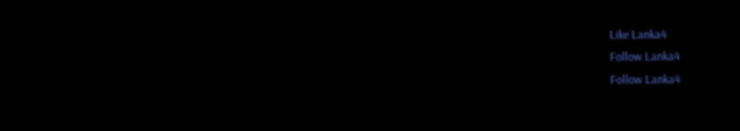Like Lanka4
Follow Lanka4
Follow Lanka4